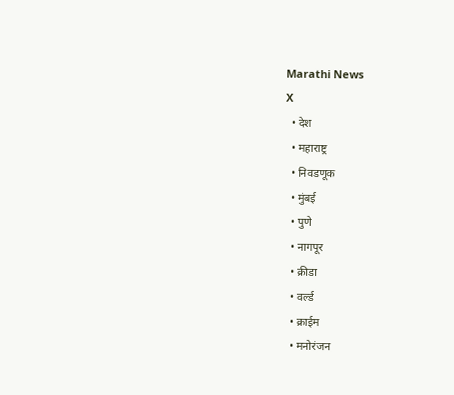Marathi News
X
  • देश
  • महाराष्ट्र
  • निवडणूक
  • मुंबई
  • पुणे
  • नागपूर
  • क्रीडा
  • वर्ल्ड
  • क्राईम
  • मनोरंजन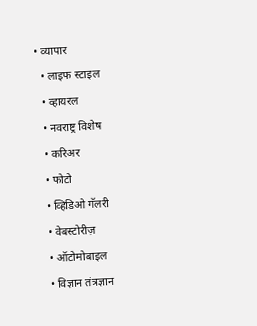• व्यापार
  • लाइफ स्टाइल
  • व्हायरल
  • नवराष्ट्र विशेष
  • करिअर
  • फोटो
  • व्हिडिओ गॅलरी
  • वेबस्टोरीज़
  • ऑटोमोबाइल
  • विज्ञान तंत्रज्ञान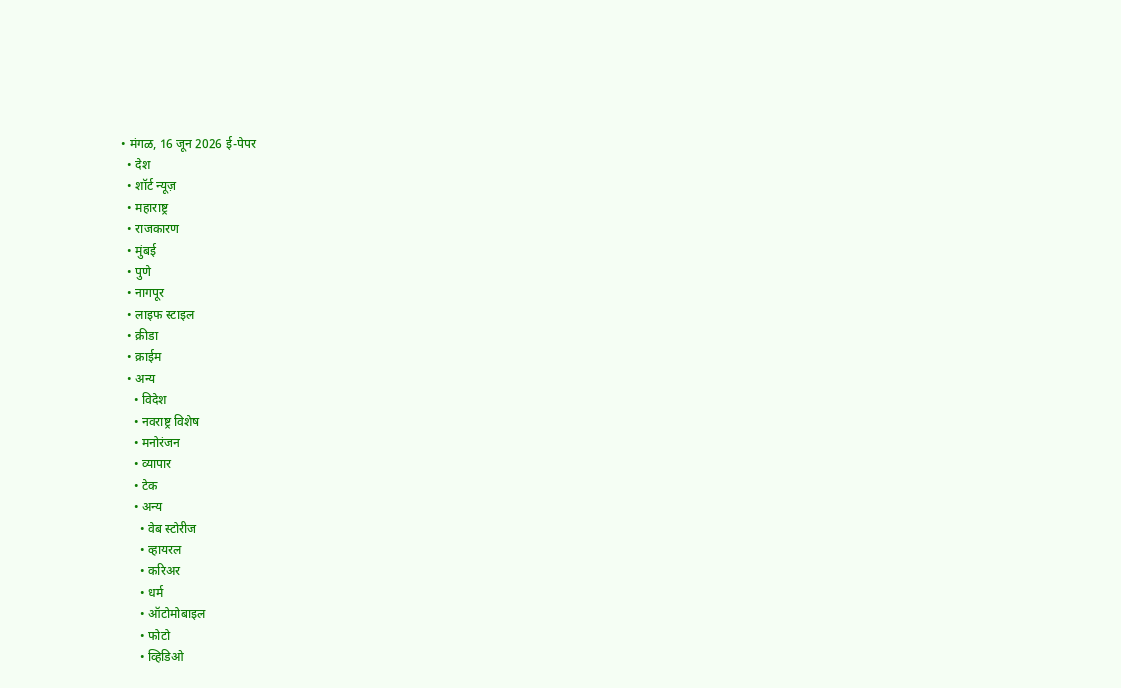• मंगळ, 16 जून 2026 ई-पेपर
  • देश
  • शॉर्ट न्यूज़
  • महाराष्ट्र
  • राजकारण
  • मुंबई
  • पुणे
  • नागपूर
  • लाइफ स्टाइल
  • क्रीडा
  • क्राईम
  • अन्य
    • विदेश
    • नवराष्ट्र विशेष
    • मनोरंजन
    • व्यापार
    • टेक
    • अन्य
      • वेब स्टोरीज
      • व्हायरल
      • करिअर
      • धर्म
      • ऑटोमोबाइल
      • फोटो
      • व्हिडिओ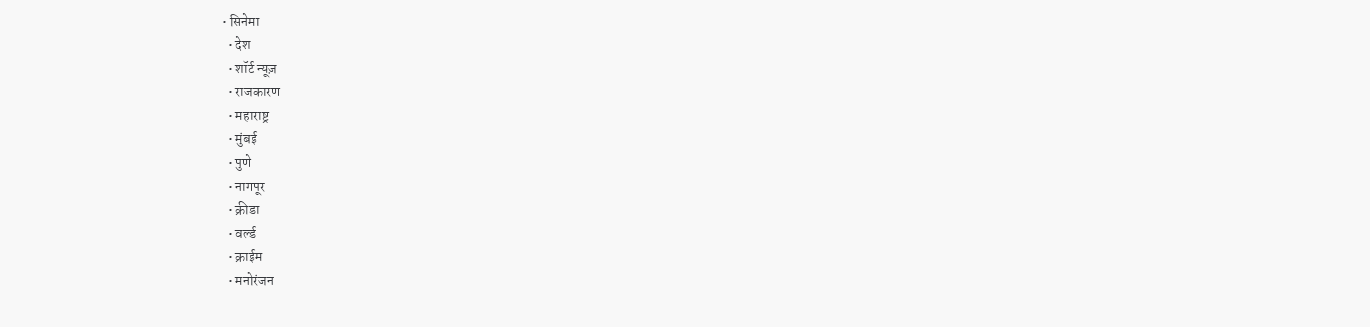• सिनेमा
  • देश
  • शॉर्ट न्यूज़
  • राजकारण
  • महाराष्ट्र
  • मुंबई
  • पुणे
  • नागपूर
  • क्रीडा
  • वर्ल्ड
  • क्राईम
  • मनोरंजन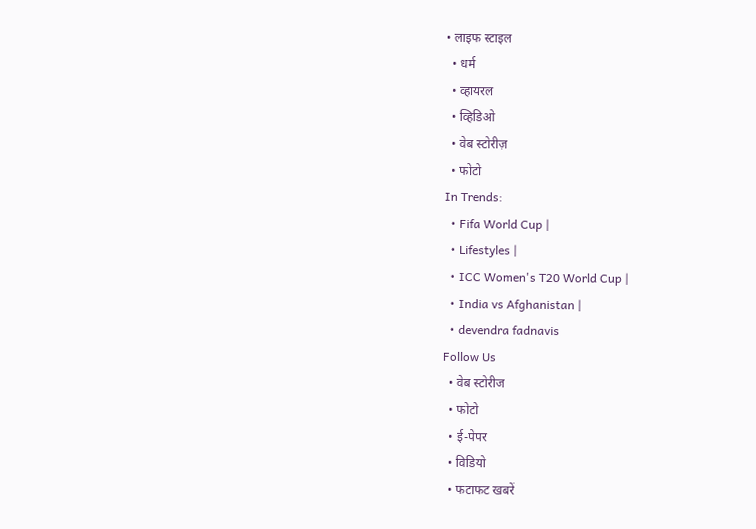• लाइफ स्टाइल
  • धर्म
  • व्हायरल
  • व्हिडिओ
  • वेब स्टोरीज़
  • फोटो
In Trends:
  • Fifa World Cup |
  • Lifestyles |
  • ICC Women's T20 World Cup |
  • India vs Afghanistan |
  • devendra fadnavis
Follow Us
  • वेब स्टोरीज
  • फोटो
  • ई-पेपर
  • विडियो
  • फटाफट खबरें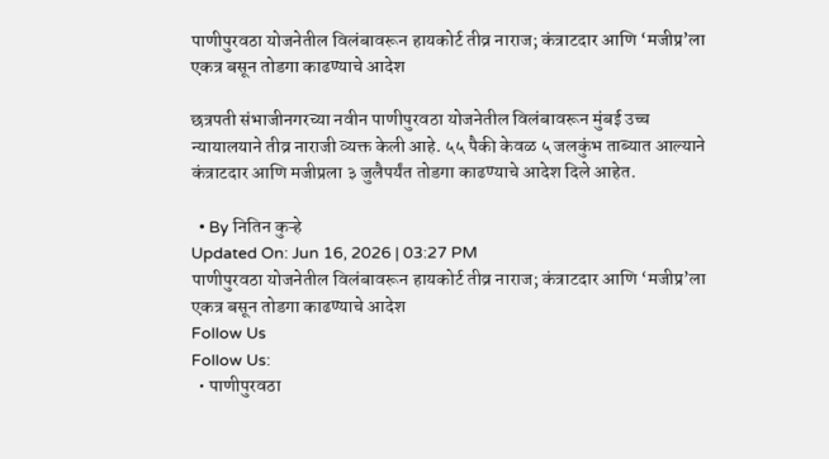पाणीपुरवठा योजनेतील विलंबावरून हायकोर्ट तीव्र नाराज; कंत्राटदार आणि ‘मजीप्र’ला एकत्र बसून तोडगा काढण्याचे आदेश

छत्रपती संभाजीनगरच्या नवीन पाणीपुरवठा योजनेतील विलंबावरून मुंबई उच्च न्यायालयाने तीव्र नाराजी व्यक्त केली आहे. ५५ पैकी केवळ ५ जलकुंभ ताब्यात आल्याने कंत्राटदार आणि मजीप्रला ३ जुलैपर्यंत तोडगा काढण्याचे आदेश दिले आहेत.

  • By नितिन कुऱ्हे
Updated On: Jun 16, 2026 | 03:27 PM
पाणीपुरवठा योजनेतील विलंबावरून हायकोर्ट तीव्र नाराज; कंत्राटदार आणि ‘मजीप्र’ला एकत्र बसून तोडगा काढण्याचे आदेश
Follow Us
Follow Us:
  • पाणीपुरवठा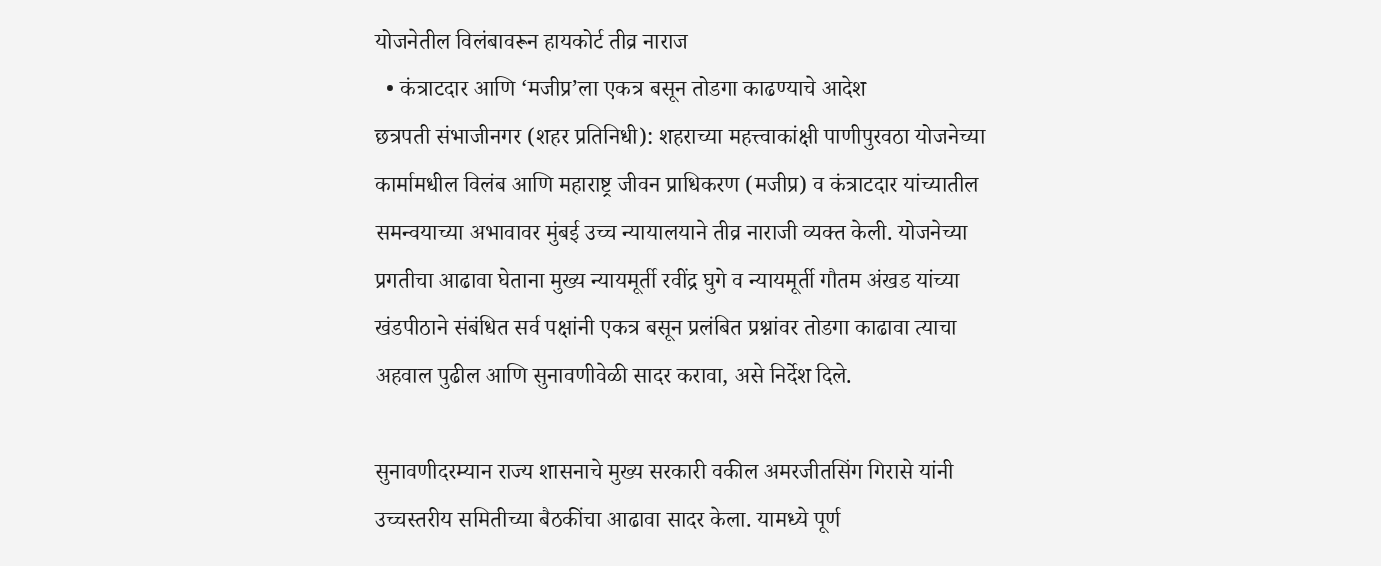योजनेतील विलंबावरून हायकोर्ट तीव्र नाराज
  • कंत्राटदार आणि ‘मजीप्र’ला एकत्र बसून तोडगा काढण्याचे आदेश
छत्रपती संभाजीनगर (शहर प्रतिनिधी): शहराच्या महत्त्वाकांक्षी पाणीपुरवठा योजनेच्या कार्मामधील विलंब आणि महाराष्ट्र जीवन प्राधिकरण (मजीप्र) व कंत्राटदार यांच्यातील समन्वयाच्या अभावावर मुंबई उच्च न्यायालयाने तीव्र नाराजी व्यक्त केली. योजनेच्या प्रगतीचा आढावा घेताना मुख्य न्यायमूर्ती रवींद्र घुगे व न्यायमूर्ती गौतम अंखड यांच्या खंडपीठाने संबंधित सर्व पक्षांनी एकत्र बसून प्रलंबित प्रश्नांवर तोडगा काढावा त्याचा अहवाल पुढील आणि सुनावणीवेळी सादर करावा, असे निर्देश दिले.

सुनावणीदरम्यान राज्य शासनाचे मुख्य सरकारी वकील अमरजीतसिंग गिरासे यांनी उच्चस्तरीय समितीच्या बैठकींचा आढावा सादर केला. यामध्ये पूर्ण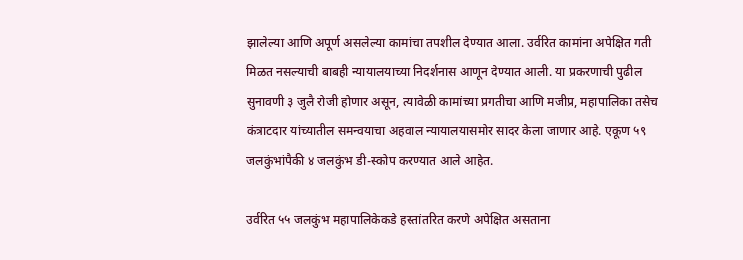झालेल्या आणि अपूर्ण असलेल्या कामांचा तपशील देण्यात आला. उर्वरित कामांना अपेक्षित गती मिळत नसल्याची बाबही न्यायालयाच्या निदर्शनास आणून देण्यात आली. या प्रकरणाची पुढील सुनावणी ३ जुलै रोजी होणार असून, त्यावेळी कामांच्या प्रगतीचा आणि मजीप्र, महापालिका तसेच कंत्राटदार यांच्यातील समन्वयाचा अहवाल न्यायालयासमोर सादर केला जाणार आहे. एकूण ५९ जलकुंभांपैकी ४ जलकुंभ डी-स्कोप करण्यात आले आहेत.

उर्वरित ५५ जलकुंभ महापालिकेकडे हस्तांतरित करणे अपेक्षित असताना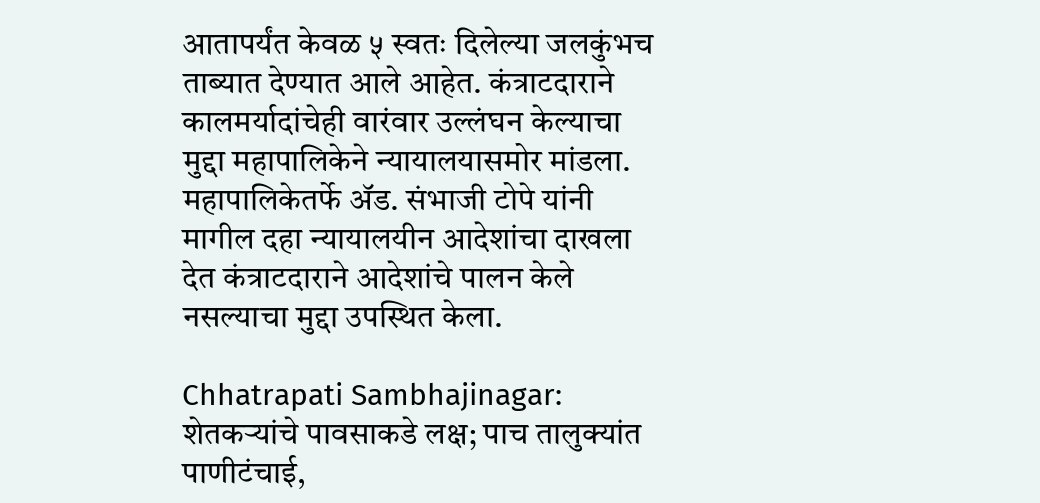आतापर्यंत केवळ ५ स्वतः दिलेल्या जलकुंभच ताब्यात देण्यात आले आहेत. कंत्राटदाराने कालमर्यादांचेही वारंवार उल्लंघन केल्याचा मुद्दा महापालिकेने न्यायालयासमोर मांडला. महापालिकेतर्फे ॲड. संभाजी टोपे यांनी मागील दहा न्यायालयीन आदेशांचा दाखला देत कंत्राटदाराने आदेशांचे पालन केले नसल्याचा मुद्दा उपस्थित केला.

Chhatrapati Sambhajinagar: शेतकऱ्यांचे पावसाकडे लक्ष; पाच तालुक्यांत पाणीटंचाई,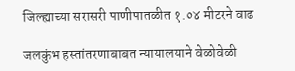जिल्ह्याच्या सरासरी पाणीपातळीत १.०४ मीटरने वाढ

जलकुंभ हस्तांतरणाबाबत न्यायालयाने वेळोवेळी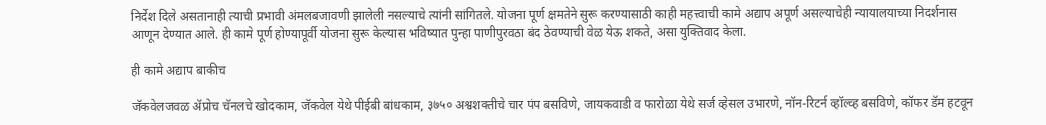निर्देश दिले असतानाही त्याची प्रभावी अंमलबजावणी झालेली नसल्याचे त्यांनी सांगितले. योजना पूर्ण क्षमतेने सुरू करण्यासाठी काही महत्त्वाची कामे अद्याप अपूर्ण असल्याचेही न्यायालयाच्या निदर्शनास आणून देण्यात आले. ही कामे पूर्ण होण्यापूर्वी योजना सुरू केल्यास भविष्यात पुन्हा पाणीपुरवठा बंद ठेवण्याची वेळ येऊ शकते, असा युक्तिवाद केला.

ही कामे अद्याप बाकीच

जॅकवेलजवळ ॲप्रोच चॅनलचे खोदकाम, जॅकवेल येथे पीईबी बांधकाम, ३७५० अश्वशक्तीचे चार पंप बसविणे, जायकवाडी व फारोळा येथे सर्ज व्हेसल उभारणे, नॉन-रिटर्न व्हॉल्व्ह बसविणे, कॉफर डॅम हटवून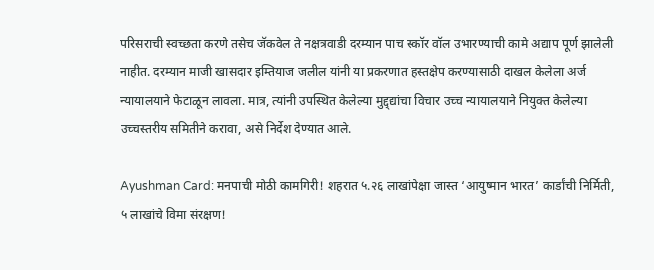परिसराची स्वच्छता करणे तसेच जॅकवेल ते नक्षत्रवाडी दरम्यान पाच स्कॉर वॉल उभारण्याची कामे अद्याप पूर्ण झालेली नाहीत. दरम्यान माजी खासदार इम्तियाज जलील यांनी या प्रकरणात हस्तक्षेप करण्यासाठी दाखल केलेला अर्ज न्यायालयाने फेटाळून लावला. मात्र, त्यांनी उपस्थित केलेल्या मुद्द्द्यांचा विचार उच्च न्यायालयाने नियुक्त केलेल्या उच्चस्तरीय समितीने करावा, असे निर्देश देण्यात आले.

Ayushman Card: मनपाची मोठी कामगिरी! शहरात ५.२६ लाखांपेक्षा जास्त ‘आयुष्मान भारत’ कार्डांची निर्मिती, ५ लाखांचे विमा संरक्षण!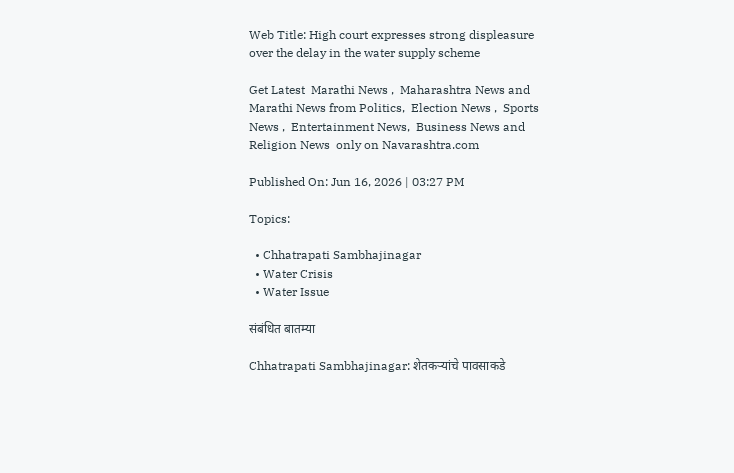Web Title: High court expresses strong displeasure over the delay in the water supply scheme

Get Latest  Marathi News ,  Maharashtra News and  Marathi News from Politics,  Election News ,  Sports News ,  Entertainment News,  Business News and   Religion News  only on Navarashtra.com

Published On: Jun 16, 2026 | 03:27 PM

Topics:

  • Chhatrapati Sambhajinagar
  • Water Crisis
  • Water Issue

संबंधित बातम्या

Chhatrapati Sambhajinagar: शेतकऱ्यांचे पावसाकडे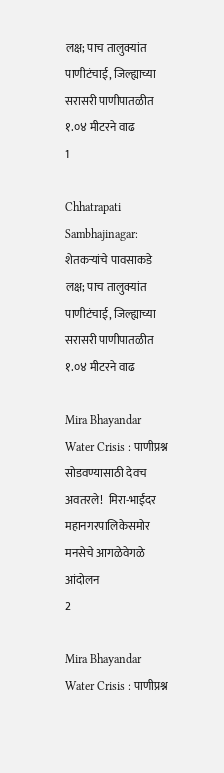लक्ष; पाच तालुक्यांत पाणीटंचाई, जिल्ह्याच्या सरासरी पाणीपातळीत १.०४ मीटरने वाढ
1

Chhatrapati Sambhajinagar: शेतकऱ्यांचे पावसाकडे लक्ष; पाच तालुक्यांत पाणीटंचाई, जिल्ह्याच्या सरासरी पाणीपातळीत १.०४ मीटरने वाढ

Mira Bhayandar Water Crisis : पाणीप्रश्न सोडवण्यासाठी देवच अवतरले!  मिरा-भाईंदर महानगरपालिकेसमोर मनसेचे आगळेवेगळे आंदोलन
2

Mira Bhayandar Water Crisis : पाणीप्रश्न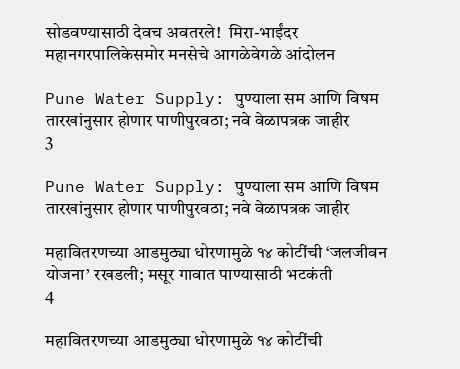सोडवण्यासाठी देवच अवतरले!  मिरा-भाईंदर महानगरपालिकेसमोर मनसेचे आगळेवेगळे आंदोलन

Pune Water Supply: पुण्याला सम आणि विषम तारखांनुसार होणार पाणीपुरवठा; नवे वेळापत्रक जाहीर
3

Pune Water Supply: पुण्याला सम आणि विषम तारखांनुसार होणार पाणीपुरवठा; नवे वेळापत्रक जाहीर

महावितरणच्या आडमुठ्या धोरणामुळे १४ कोटींची ‘जलजीवन योजना’ रखडली; मसूर गावात पाण्यासाठी भटकंती
4

महावितरणच्या आडमुठ्या धोरणामुळे १४ कोटींची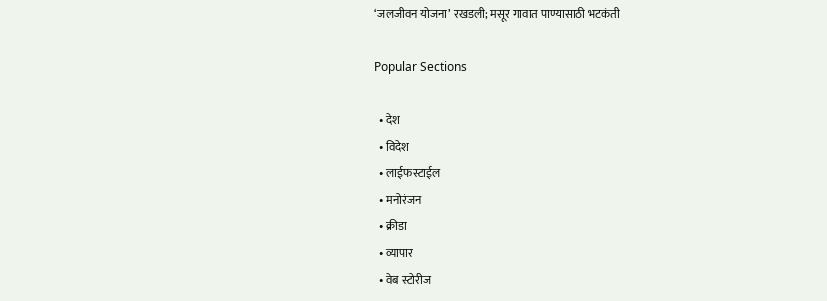‘जलजीवन योजना’ रखडली; मसूर गावात पाण्यासाठी भटकंती

Popular Sections

  • देश
  • विदेश
  • लाईफस्टाईल
  • मनोरंजन
  • क्रीडा
  • व्यापार
  • वेब स्टोरीज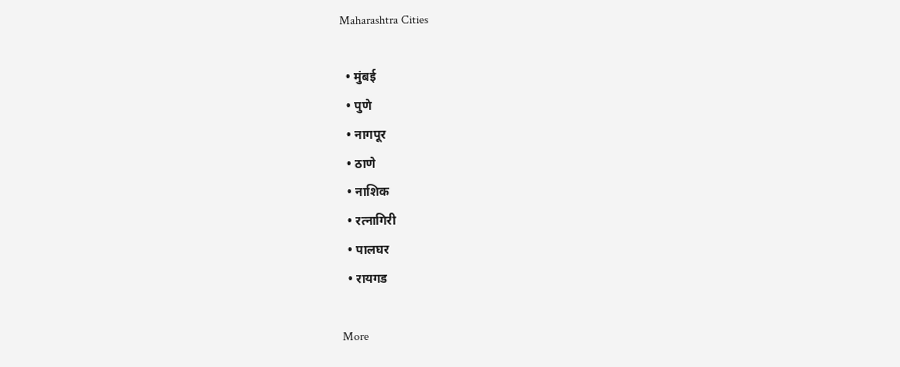Maharashtra Cities

  • मुंबई
  • पुणे
  • नागपूर
  • ठाणे
  • नाशिक
  • रत्नागिरी
  • पालघर
  • रायगड

More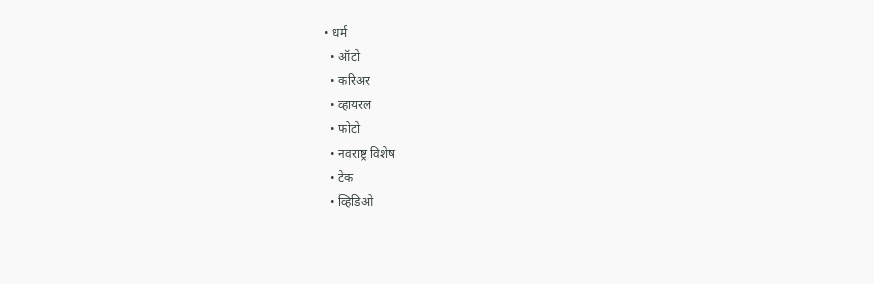• धर्म
  • ऑटो
  • करिअर
  • व्हायरल
  • फोटो
  • नवराष्ट्र विशेष
  • टेक
  • व्हिडिओ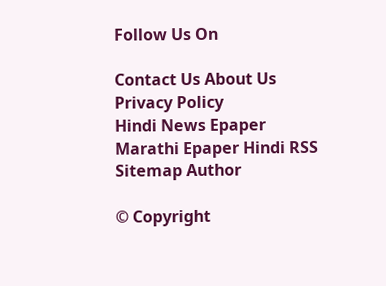Follow Us On

Contact Us About Us Privacy Policy
Hindi News Epaper Marathi Epaper Hindi RSS Sitemap Author

© Copyright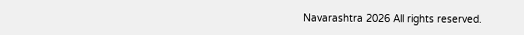Navarashtra 2026 All rights reserved.